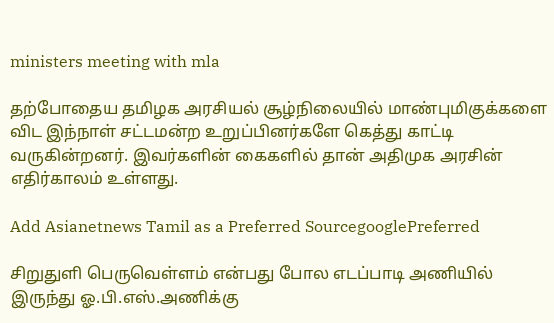ministers meeting with mla

தற்போதைய தமிழக அரசியல் சூழ்நிலையில் மாண்புமிகுக்களை விட இந்நாள் சட்டமன்ற உறுப்பினர்களே கெத்து காட்டி வருகின்றனர். இவர்களின் கைகளில் தான் அதிமுக அரசின் எதிர்காலம் உள்ளது.

Add Asianetnews Tamil as a Preferred SourcegooglePreferred

சிறுதுளி பெருவெள்ளம் என்பது போல எடப்பாடி அணியில் இருந்து ஓ.பி.எஸ்.அணிக்கு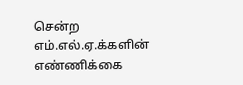சென்ற எம்.எல்.ஏ.க்களின் எண்ணிக்கை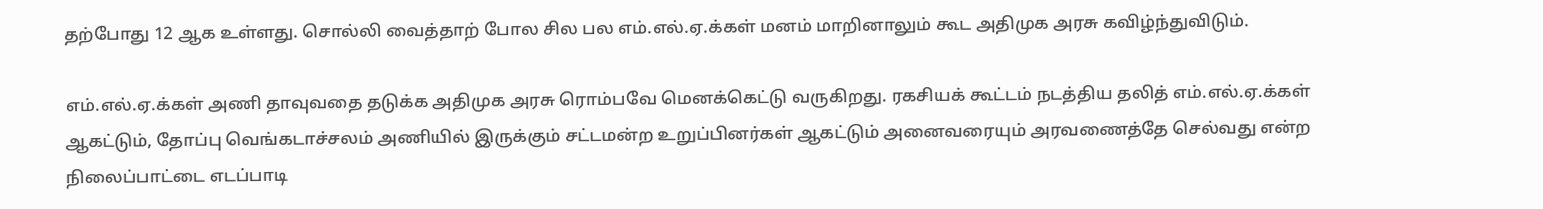தற்போது 12 ஆக உள்ளது. சொல்லி வைத்தாற் போல சில பல எம்.எல்.ஏ.க்கள் மனம் மாறினாலும் கூட அதிமுக அரசு கவிழ்ந்துவிடும்.

எம்.எல்.ஏ.க்கள் அணி தாவுவதை தடுக்க அதிமுக அரசு ரொம்பவே மெனக்கெட்டு வருகிறது. ரகசியக் கூட்டம் நடத்திய தலித் எம்.எல்.ஏ.க்கள் ஆகட்டும், தோப்பு வெங்கடாச்சலம் அணியில் இருக்கும் சட்டமன்ற உறுப்பினர்கள் ஆகட்டும் அனைவரையும் அரவணைத்தே செல்வது என்ற நிலைப்பாட்டை எடப்பாடி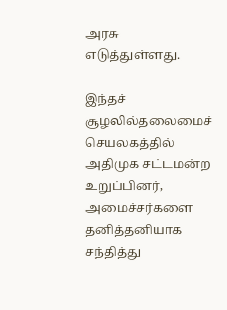அரசு எடுத்துள்ளது.

இந்தச் சூழலில்தலைமைச் செயலகத்தில் அதிமுக சட்டமன்ற உறுப்பினர், அமைச்சர்களை தனித்தனியாக சந்தித்து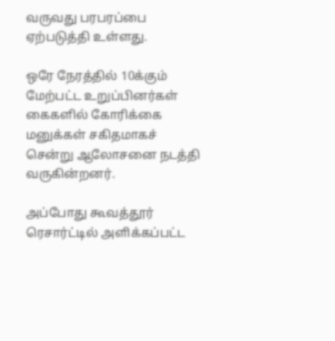வருவது பரபரப்பை ஏற்படுத்தி உள்ளது.

ஒரே நேரத்தில் 10க்கும் மேற்பட்ட உறுப்பினர்கள் கைகளில் கோரிக்கை மனுக்கள் சகிதமாகச் சென்று ஆலோசனை நடத்தி வருகின்றனர்.

அப்போது கூவத்தூர் ரெசார்ட்டில் அளிக்கப்பட்ட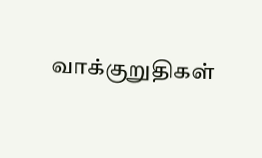வாக்குறுதிகள்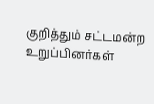குறித்தும் சட்டமன்ற உறுப்பினர்கள்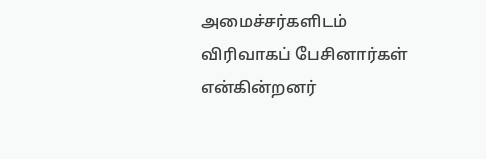அமைச்சர்களிடம் விரிவாகப் பேசினார்கள் என்கின்றனர்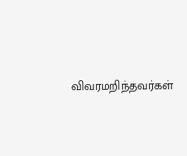விவரமறிந்தவர்கள்